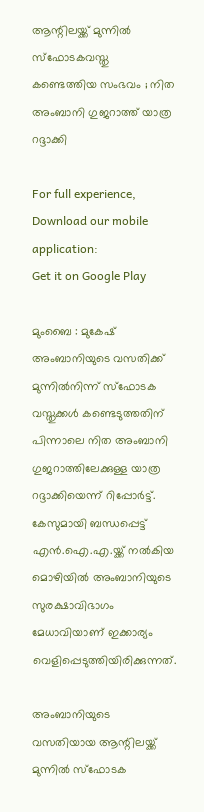ആന്റിലയ്ക്ക് മുന്നിൽ സ്‌ഫോടകവസ്തു കണ്ടെത്തിയ സംഭവം ; നിത അംബാനി ഗുജറാത്ത് യാത്ര റദ്ദാക്കി

For full experience, Download our mobile application:
Get it on Google Play

മുംബൈ : മുകേഷ് അംബാനിയുടെ വസതിക്ക് മുന്നിൽനിന്ന് സ്ഫോടക വസ്തുക്കൾ കണ്ടെടുത്തതിന് പിന്നാലെ നിത അംബാനി ഗുജറാത്തിലേക്കുള്ള യാത്ര റദ്ദാക്കിയെന്ന് റിപ്പോർട്ട്. കേസുമായി ബന്ധപ്പെട്ട് എൻ.ഐ.എ.യ്ക്ക് നൽകിയ മൊഴിയിൽ അംബാനിയുടെ സുരക്ഷാവിഭാഗം മേധാവിയാണ് ഇക്കാര്യം വെളിപ്പെടുത്തിയിരിക്കുന്നത്.

അംബാനിയുടെ വസതിയായ ആന്റിലയ്ക്ക് മുന്നിൽ സ്ഫോടക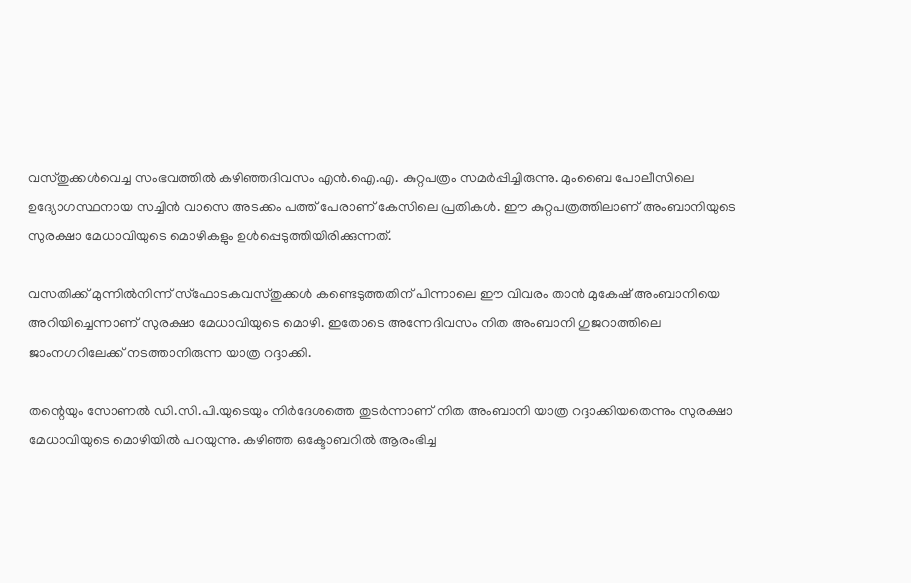വസ്തുക്കൾവെച്ച സംഭവത്തിൽ കഴിഞ്ഞദിവസം എൻ.ഐ.എ. കുറ്റപത്രം സമർപ്പിച്ചിരുന്നു. മുംബൈ പോലീസിലെ ഉദ്യോഗസ്ഥനായ സച്ചിൻ വാസെ അടക്കം പത്ത് പേരാണ് കേസിലെ പ്രതികൾ. ഈ കുറ്റപത്രത്തിലാണ് അംബാനിയുടെ സുരക്ഷാ മേധാവിയുടെ മൊഴികളും ഉൾപ്പെടുത്തിയിരിക്കുന്നത്.

വസതിക്ക് മുന്നിൽനിന്ന് സ്ഫോടകവസ്തുക്കൾ കണ്ടെടുത്തതിന് പിന്നാലെ ഈ വിവരം താൻ മുകേഷ് അംബാനിയെ അറിയിച്ചെന്നാണ് സുരക്ഷാ മേധാവിയുടെ മൊഴി. ഇതോടെ അന്നേദിവസം നിത അംബാനി ഗുജറാത്തിലെ ജാംനഗറിലേക്ക് നടത്താനിരുന്ന യാത്ര റദ്ദാക്കി.

തന്റെയും സോണൽ ഡി.സി.പി.യുടെയും നിർദേശത്തെ തുടർന്നാണ് നിത അംബാനി യാത്ര റദ്ദാക്കിയതെന്നും സുരക്ഷാ മേധാവിയുടെ മൊഴിയിൽ പറയുന്നു. കഴിഞ്ഞ ഒക്ടോബറിൽ ആരംഭിച്ച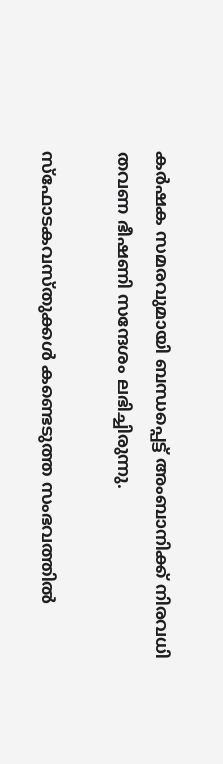കർഷക സമരവുമായി ബന്ധപ്പെട്ട് അംബാനിക്ക് നിരവധി തവണ ഭീഷണി സന്ദേശം ലഭിച്ചിരുന്നു.

സ്ഫോടകവസ്തുക്കൾ കണ്ടെടുത്ത സംഭവത്തിൽ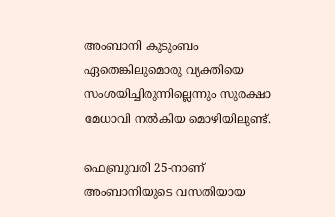അംബാനി കുടുംബം ഏതെങ്കിലുമൊരു വ്യക്തിയെ സംശയിച്ചിരുന്നില്ലെന്നും സുരക്ഷാ മേധാവി നൽകിയ മൊഴിയിലുണ്ട്.

ഫെബ്രുവരി 25-നാണ് അംബാനിയുടെ വസതിയായ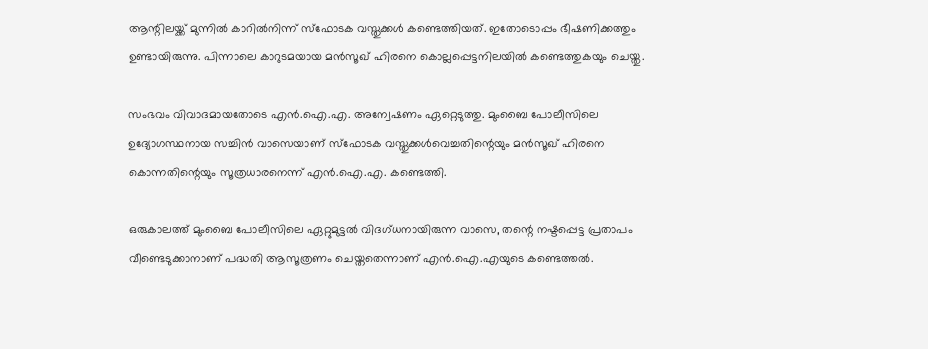ആന്റിലയ്ക്ക് മുന്നിൽ കാറിൽനിന്ന് സ്ഫോടക വസ്തുക്കൾ കണ്ടെത്തിയത്. ഇതോടൊപ്പം ഭീഷണിക്കത്തും ഉണ്ടായിരുന്നു. പിന്നാലെ കാറുടമയായ മൻസൂഖ് ഹിരനെ കൊല്ലപ്പെട്ടനിലയിൽ കണ്ടെത്തുകയും ചെയ്തു.

സംഭവം വിവാദമായതോടെ എൻ.ഐ.എ. അന്വേഷണം ഏറ്റെടുത്തു. മുംബൈ പോലീസിലെ ഉദ്യോഗസ്ഥനായ സച്ചിൻ വാസെയാണ് സ്ഫോടക വസ്തുക്കൾവെച്ചതിന്റെയും മൻസൂഖ് ഹിരനെ കൊന്നതിന്റെയും സൂത്രധാരനെന്ന് എൻ.ഐ.എ. കണ്ടെത്തി.

ഒരുകാലത്ത് മുംബൈ പോലീസിലെ ഏറ്റുമുട്ടൽ വിദഗ്ധനായിരുന്ന വാസെ, തന്റെ നഷ്ടപ്പെട്ട പ്രതാപം വീണ്ടെടുക്കാനാണ് പദ്ധതി ആസൂത്രണം ചെയ്തതെന്നാണ് എൻ.ഐ.എയുടെ കണ്ടെത്തൽ.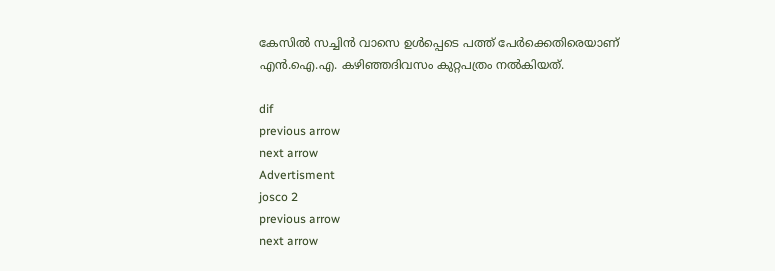കേസിൽ സച്ചിൻ വാസെ ഉൾപ്പെടെ പത്ത് പേർക്കെതിരെയാണ് എൻ.ഐ.എ. കഴിഞ്ഞദിവസം കുറ്റപത്രം നൽകിയത്.

dif
previous arrow
next arrow
Advertisment
josco 2
previous arrow
next arrow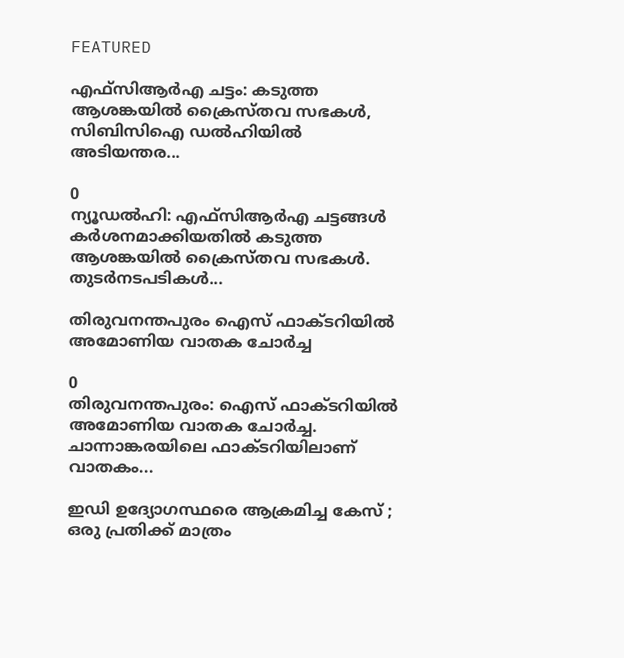FEATURED

എഫ്‌സിആര്‍എ ചട്ടം: കടുത്ത ആശങ്കയില്‍ ക്രൈസ്തവ സഭകള്‍, സിബിസിഐ ഡല്‍ഹിയില്‍ അടിയന്തര...

0
ന്യൂഡല്‍ഹി: എഫ്‌സിആര്‍എ ചട്ടങ്ങള്‍ കര്‍ശനമാക്കിയതില്‍ കടുത്ത ആശങ്കയില്‍ ക്രൈസ്തവ സഭകള്‍. തുടര്‍നടപടികള്‍...

തിരുവനന്തപുരം ഐസ് ഫാക്ടറിയിൽ അമോണിയ വാതക ചോർച്ച

0
തിരുവനന്തപുരം: ഐസ് ഫാക്ടറിയിൽ അമോണിയ വാതക ചോർച്ച. ചാന്നാങ്കരയിലെ ഫാക്ടറിയിലാണ് വാതകം...

ഇഡി ഉദ്യോഗസ്ഥരെ ആക്രമിച്ച കേസ് ; ഒരു പ്രതിക്ക് മാത്രം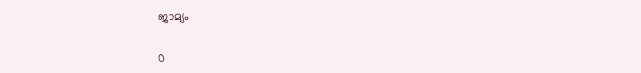ജാമ്യം

0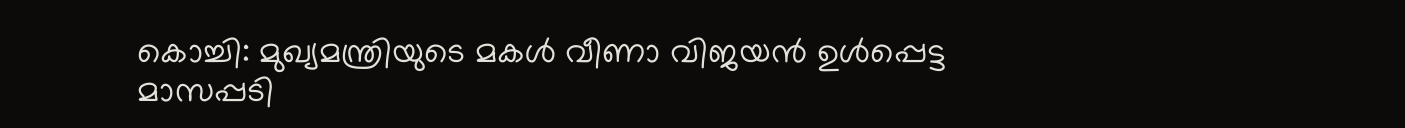കൊച്ചി: മുഖ്യമന്ത്രിയുടെ മകൾ വീണാ വിജയൻ ഉൾപ്പെട്ട മാസപ്പടി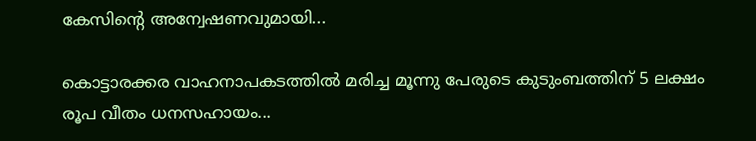കേസിൻ്റെ അന്വേഷണവുമായി...

കൊട്ടാരക്കര വാഹനാപകടത്തില്‍ മരിച്ച മൂന്നു പേരുടെ കുടുംബത്തിന് 5 ലക്ഷം രൂപ വീതം ധനസഹായം...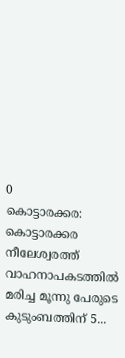0
കൊട്ടാരക്കര: കൊട്ടാരക്കര നീലേശ്വരത്ത് വാഹനാപകടത്തില്‍ മരിച്ച മൂന്നു പേരുടെ കുടുംബത്തിന് 5...